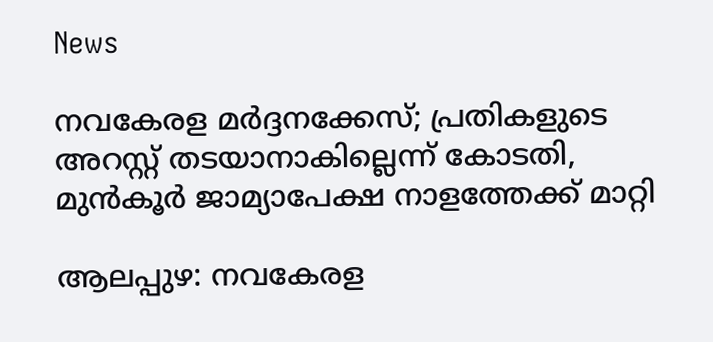News

നവകേരള മർദ്ദനക്കേസ്; പ്രതികളുടെ അറസ്റ്റ് തടയാനാകില്ലെന്ന് കോടതി, മുൻകൂർ ജാമ്യാപേക്ഷ നാളത്തേക്ക് മാറ്റി

ആലപ്പുഴ: നവകേരള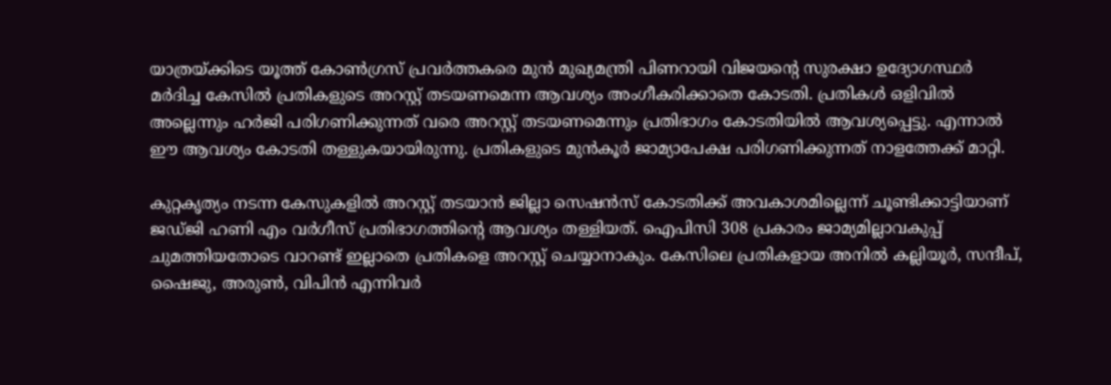യാത്രയ്ക്കിടെ യൂത്ത് കോൺഗ്രസ്‌ പ്രവർത്തകരെ മുൻ മുഖ്യമന്ത്രി പിണറായി വിജയന്റെ സുരക്ഷാ ഉദ്യോഗസ്ഥർ മർദിച്ച കേസിൽ പ്രതികളുടെ അറസ്റ്റ് തടയണമെന്ന ആവശ്യം അംഗീകരിക്കാതെ കോടതി. പ്രതികൾ ഒളിവിൽ അല്ലെന്നും ഹർജി പരിഗണിക്കുന്നത് വരെ അറസ്റ്റ് തടയണമെന്നും പ്രതിഭാഗം കോടതിയിൽ ആവശ്യപ്പെട്ടു. എന്നാൽ ഈ ആവശ്യം കോടതി തള്ളുകയായിരുന്നു. പ്രതികളുടെ മുൻകൂർ ജാമ്യാപേക്ഷ പരിഗണിക്കുന്നത് നാളത്തേക്ക് മാറ്റി.

കുറ്റകൃത്യം നടന്ന കേസുകളിൽ അറസ്റ്റ് തടയാൻ ജില്ലാ സെഷൻസ് കോടതിക്ക് അവകാശമില്ലെന്ന് ചൂണ്ടിക്കാട്ടിയാണ് ജഡ്ജി ഹണി എം വർഗീസ് പ്രതിഭാഗത്തിന്‍റെ ആവശ്യം തള്ളിയത്. ഐപിസി 308 പ്രകാരം ജാമ്യമില്ലാവകുപ്പ് ചുമത്തിയതോടെ വാറണ്ട് ഇല്ലാതെ പ്രതികളെ അറസ്റ്റ് ചെയ്യാനാകും. കേസിലെ പ്രതികളായ അനിൽ കല്ലിയൂർ, സന്ദീപ്, ഷൈജു, അരുൺ, വിപിൻ എന്നിവർ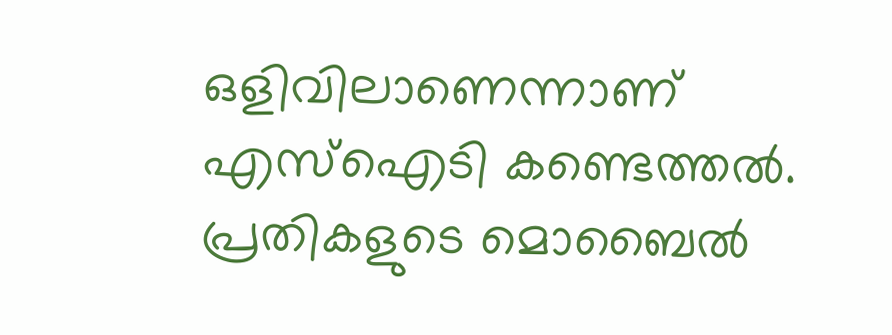ഒളിവിലാണെന്നാണ് എസ്ഐടി കണ്ടെത്തൽ. പ്രതികളുടെ മൊബൈൽ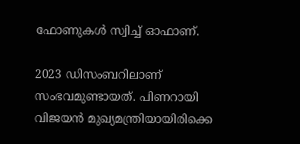ഫോണുകൾ സ്വിച്ച് ഓഫാണ്.

2023 ഡിസംബറിലാണ് സംഭവമുണ്ടായത്. പിണറായി വിജയൻ മുഖ്യമന്ത്രിയായിരിക്കെ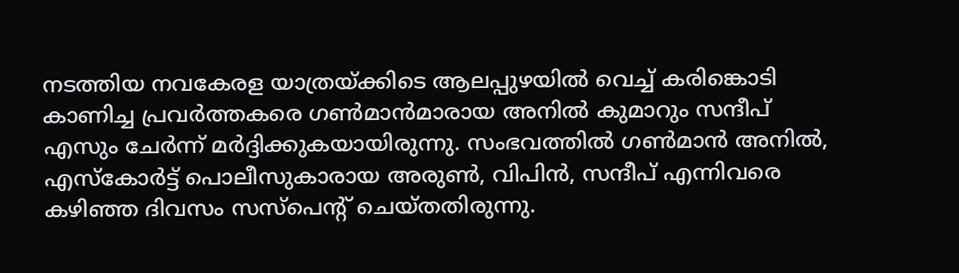നടത്തിയ നവകേരള യാത്രയ്ക്കിടെ ആലപ്പുഴയിൽ വെച്ച് കരിങ്കൊടി കാണിച്ച പ്രവർത്തകരെ ഗൺമാൻമാരായ അനിൽ കുമാറും സന്ദീപ് എസും ചേർന്ന് മർദ്ദിക്കുകയായിരുന്നു. സംഭവത്തില്‍ ഗൺമാൻ അനിൽ, എസ്കോർട്ട് പൊലീസുകാരായ അരുൺ, വിപിൻ, സന്ദീപ് എന്നിവരെ കഴിഞ്ഞ ദിവസം സസ്പെൻ്റ് ചെയ്തതിരുന്നു.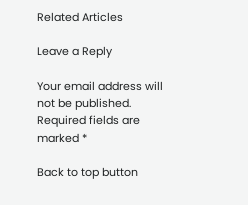Related Articles

Leave a Reply

Your email address will not be published. Required fields are marked *

Back to top button